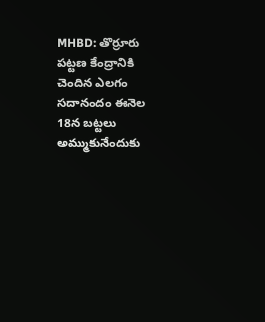MHBD: తొర్రూరు పట్టణ కేంద్రానికి చెందిన ఎలగం సదానందం ఈనెల 18న బట్టలు అమ్ముకునేందుకు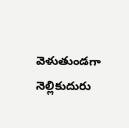వెళుతుండగా నెల్లికుదురు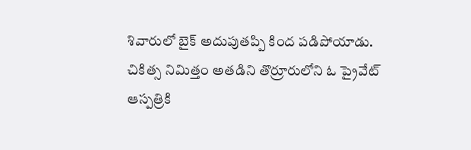శివారులో బైక్ అదుపుతప్పి కింద పడిపోయాడు. చికిత్స నిమిత్తం అతడిని తొర్రూరులోని ఓ ప్రైవేట్ ఆస్పత్రికి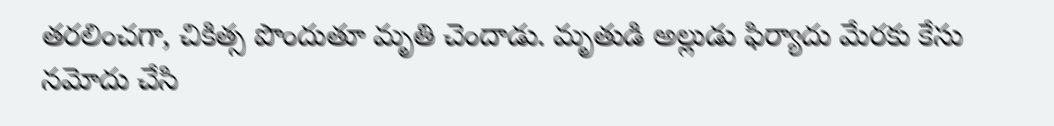తరలించగా, చికిత్స పొందుతూ మృతి చెందాడు. మృతుడి అల్లుడు ఫిర్యాదు మేరకు కేసు నమోదు చేసి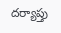దర్యాప్తు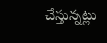చేస్తున్నట్లు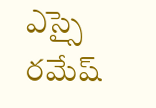ఎస్సై రమేష్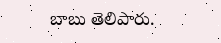బాబు తెలిపారు.